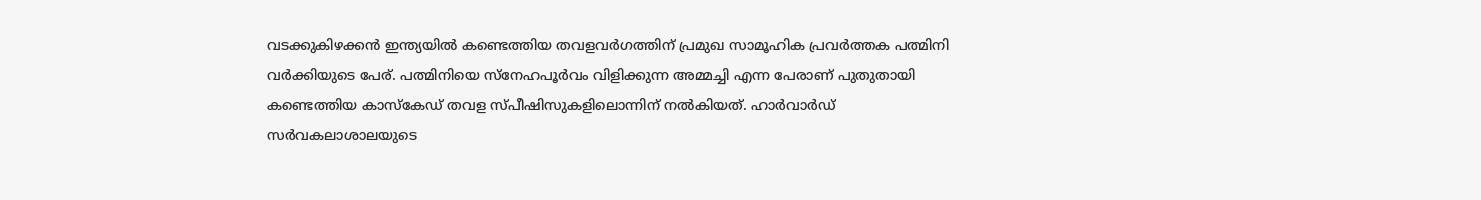വടക്കുകിഴക്കൻ ഇന്ത്യയിൽ കണ്ടെത്തിയ തവളവർഗത്തിന് പ്രമുഖ സാമൂഹിക പ്രവർത്തക പത്മിനി വർക്കിയുടെ പേര്. പത്മിനിയെ സ്നേഹപൂർവം വിളിക്കുന്ന അമ്മച്ചി എന്ന പേരാണ് പുതുതായി കണ്ടെത്തിയ കാസ്കേഡ് തവള സ്പീഷിസുകളിലൊന്നിന് നൽകിയത്. ഹാർവാർഡ് സർവകലാശാലയുടെ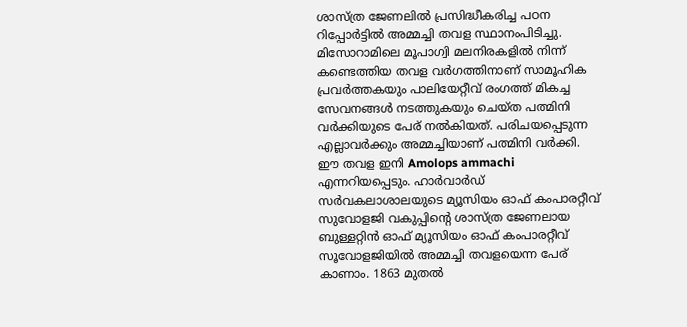ശാസ്ത്ര ജേണലിൽ പ്രസിദ്ധീകരിച്ച പഠന റിപ്പോർട്ടിൽ അമ്മച്ചി തവള സ്ഥാനംപിടിച്ചു.
മിസോറാമിലെ മൂപാഗ്വി മലനിരകളിൽ നിന്ന് കണ്ടെത്തിയ തവള വർഗത്തിനാണ് സാമൂഹിക പ്രവർത്തകയും പാലിയേറ്റീവ് രംഗത്ത് മികച്ച സേവനങ്ങൾ നടത്തുകയും ചെയ്ത പത്മിനി വർക്കിയുടെ പേര് നൽകിയത്. പരിചയപ്പെടുന്ന എല്ലാവർക്കും അമ്മച്ചിയാണ് പത്മിനി വർക്കി.
ഈ തവള ഇനി Amolops ammachi എന്നറിയപ്പെടും. ഹാർവാർഡ് സർവകലാശാലയുടെ മ്യൂസിയം ഓഫ് കംപാരറ്റീവ് സുവോളജി വകുപ്പിന്റെ ശാസ്ത്ര ജേണലായ ബുള്ളറ്റിൻ ഓഫ് മ്യൂസിയം ഓഫ് കംപാരറ്റീവ് സൂവോളജിയിൽ അമ്മച്ചി തവളയെന്ന പേര് കാണാം. 1863 മുതൽ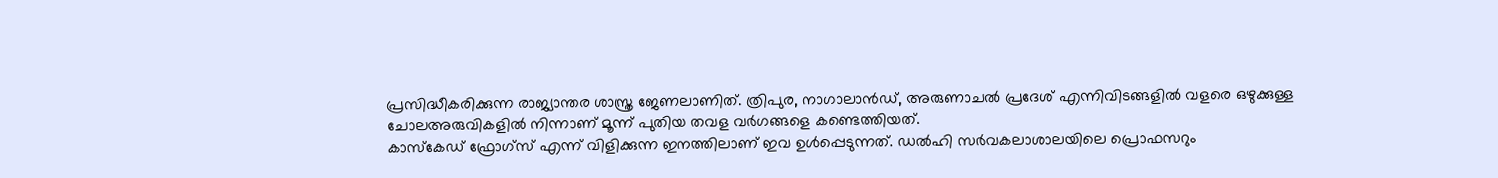പ്രസിദ്ധീകരിക്കുന്ന രാജ്യാന്തര ശാസ്ത്ര ജേണലാണിത്. ത്രിപുര, നാഗാലാൻഡ്, അരുണാചൽ പ്രദേശ് എന്നിവിടങ്ങളിൽ വളരെ ഒഴുക്കുള്ള ചോലഅരുവികളിൽ നിന്നാണ് മൂന്ന് പുതിയ തവള വർഗങ്ങളെ കണ്ടെത്തിയത്.
കാസ്കേഡ് ഫ്രോഗ്സ് എന്ന് വിളിക്കുന്ന ഇനത്തിലാണ് ഇവ ഉൾപ്പെടുന്നത്. ഡൽഹി സർവകലാശാലയിലെ പ്രൊഫസറും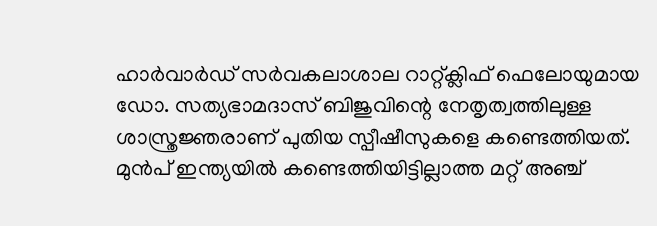ഹാർവാർഡ് സർവകലാശാല റാറ്റ്ക്ലിഫ് ഫെലോയുമായ ഡോ. സത്യഭാമദാസ് ബിജുവിന്റെ നേതൃത്വത്തിലുള്ള ശാസ്ത്രജ്ഞരാണ് പുതിയ സ്പീഷീസുകളെ കണ്ടെത്തിയത്.
മുൻപ് ഇന്ത്യയിൽ കണ്ടെത്തിയിട്ടില്ലാത്ത മറ്റ് അഞ്ച്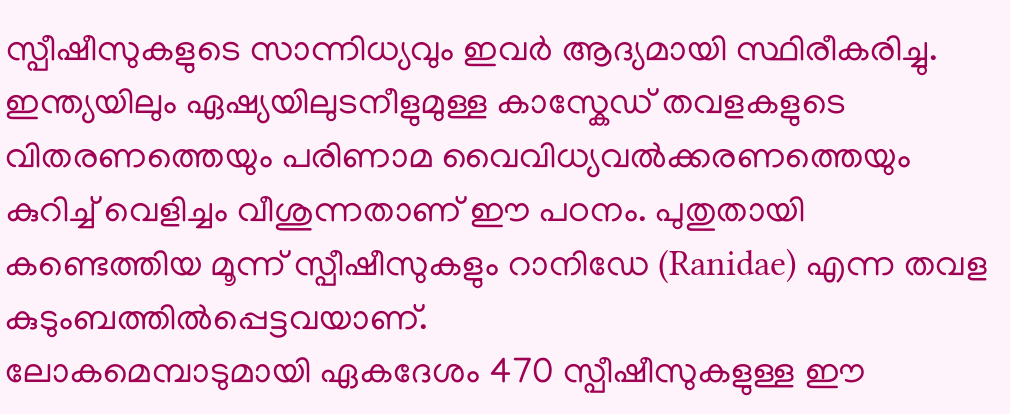സ്പീഷീസുകളുടെ സാന്നിധ്യവും ഇവർ ആദ്യമായി സ്ഥിരീകരിച്ചു. ഇന്ത്യയിലും ഏഷ്യയിലുടനീളുമുള്ള കാസ്കേഡ് തവളകളുടെ വിതരണത്തെയും പരിണാമ വൈവിധ്യവൽക്കരണത്തെയും കുറിച്ച് വെളിച്ചം വീശുന്നതാണ് ഈ പഠനം. പുതുതായി കണ്ടെത്തിയ മൂന്ന് സ്പീഷീസുകളും റാനിഡേ (Ranidae) എന്ന തവള കുടുംബത്തിൽപ്പെട്ടവയാണ്.
ലോകമെമ്പാടുമായി ഏകദേശം 470 സ്പീഷീസുകളുള്ള ഈ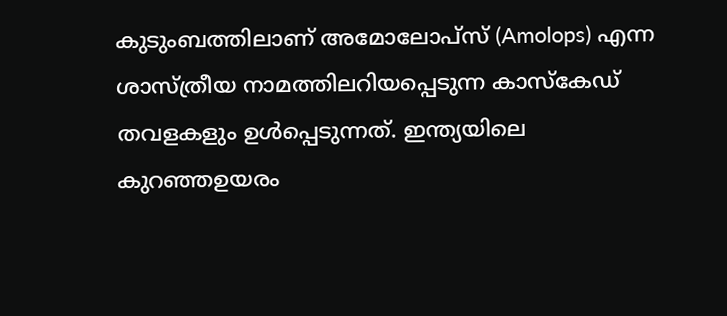കുടുംബത്തിലാണ് അമോലോപ്സ് (Amolops) എന്ന ശാസ്ത്രീയ നാമത്തിലറിയപ്പെടുന്ന കാസ്കേഡ് തവളകളും ഉൾപ്പെടുന്നത്. ഇന്ത്യയിലെ കുറഞ്ഞഉയരം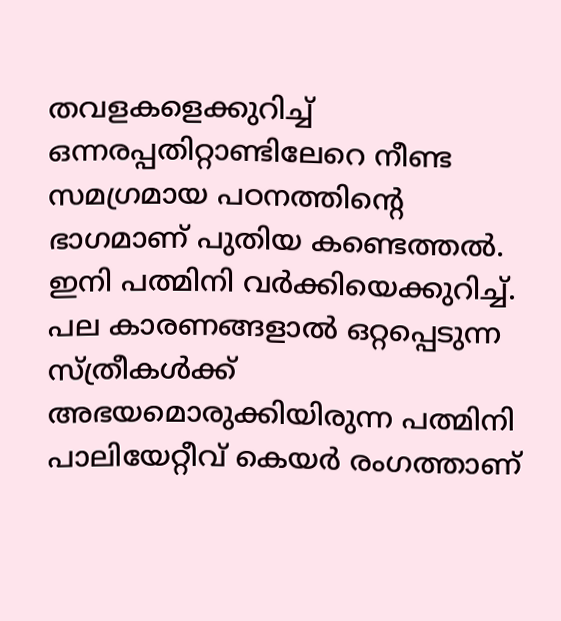തവളകളെക്കുറിച്ച് ഒന്നരപ്പതിറ്റാണ്ടിലേറെ നീണ്ട സമഗ്രമായ പഠനത്തിന്റെ ഭാഗമാണ് പുതിയ കണ്ടെത്തൽ.
ഇനി പത്മിനി വർക്കിയെക്കുറിച്ച്. പല കാരണങ്ങളാൽ ഒറ്റപ്പെടുന്ന സ്ത്രീകൾക്ക് അഭയമൊരുക്കിയിരുന്ന പത്മിനി പാലിയേറ്റീവ് കെയർ രംഗത്താണ്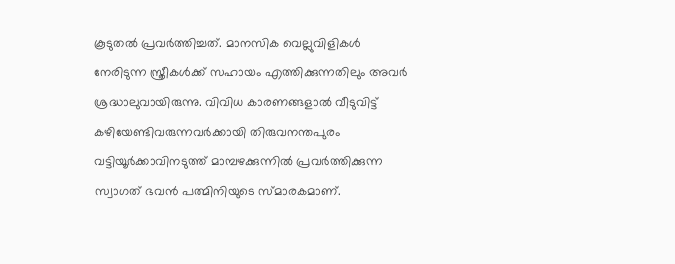കൂടുതൽ പ്രവർത്തിച്ചത്. മാനസിക വെല്ലുവിളികൾ നേരിടുന്ന സ്ത്രീകൾക്ക് സഹായം എത്തിക്കുന്നതിലും അവർ ശ്രദ്ധാലുവായിരുന്നു. വിവിധ കാരണങ്ങളാൽ വീടുവിട്ട് കഴിയേണ്ടിവരുന്നവർക്കായി തിരുവനന്തപുരം വട്ടിയൂർക്കാവിനടുത്ത് മാമ്പഴക്കുന്നിൽ പ്രവർത്തിക്കുന്ന സ്വാഗത് ഭവൻ പത്മിനിയുടെ സ്മാരകമാണ്.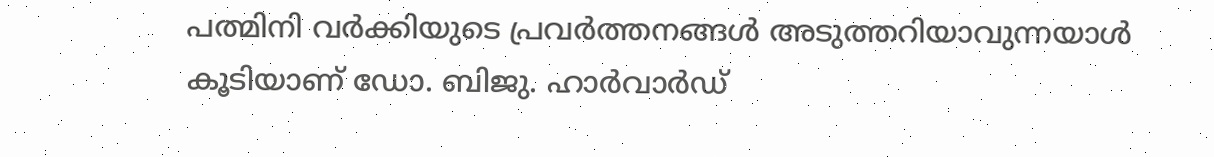പത്മിനി വർക്കിയുടെ പ്രവർത്തനങ്ങൾ അടുത്തറിയാവുന്നയാൾ കൂടിയാണ് ഡോ. ബിജു. ഹാർവാർഡ്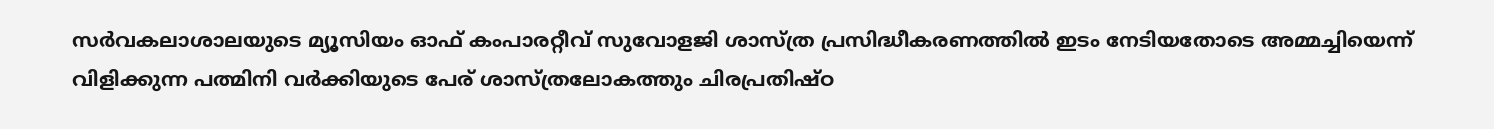സർവകലാശാലയുടെ മ്യൂസിയം ഓഫ് കംപാരറ്റീവ് സുവോളജി ശാസ്ത്ര പ്രസിദ്ധീകരണത്തിൽ ഇടം നേടിയതോടെ അമ്മച്ചിയെന്ന് വിളിക്കുന്ന പത്മിനി വർക്കിയുടെ പേര് ശാസ്ത്രലോകത്തും ചിരപ്രതിഷ്ഠ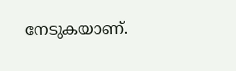നേടുകയാണ്.